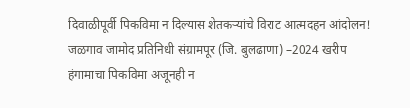दिवाळीपूर्वी पिकविमा न दिल्यास शेतकऱ्यांचे विराट आत्मदहन आंदोलन! जळगाव जामोद प्रतिनिधी संग्रामपूर (जि. बुलढाणा) –2024 खरीप हंगामाचा पिकविमा अजूनही न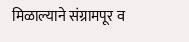मिळाल्याने संग्रामपूर व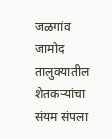जळगांव जामोद तालुक्यातील शेतकऱ्यांचा संयम संपला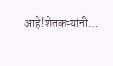आहे!शेतकऱ्यांनी…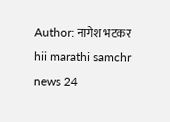Author: नागेश भटकर
hii marathi samchr news 24